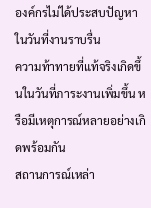องค์กรไม่ได้ประสบปัญหาในวันที่งานราบรื่น
ความท้าทายที่แท้จริงเกิดขึ้นในวันที่ภาระงานเพิ่มขึ้น หรือมีเหตุการณ์หลายอย่างเกิดพร้อมกัน
สถานการณ์เหล่า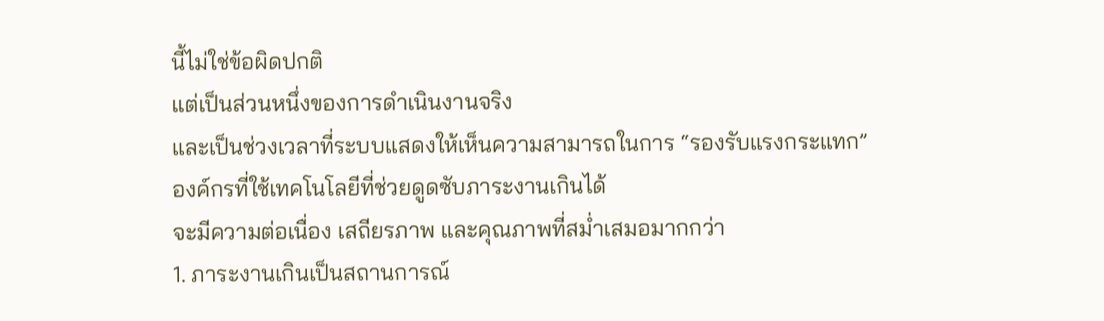นี้ไม่ใช่ข้อผิดปกติ
แต่เป็นส่วนหนึ่งของการดำเนินงานจริง
และเป็นช่วงเวลาที่ระบบแสดงให้เห็นความสามารถในการ “รองรับแรงกระแทก”
องค์กรที่ใช้เทคโนโลยีที่ช่วยดูดซับภาระงานเกินได้
จะมีความต่อเนื่อง เสถียรภาพ และคุณภาพที่สม่ำเสมอมากกว่า
1. ภาระงานเกินเป็นสถานการณ์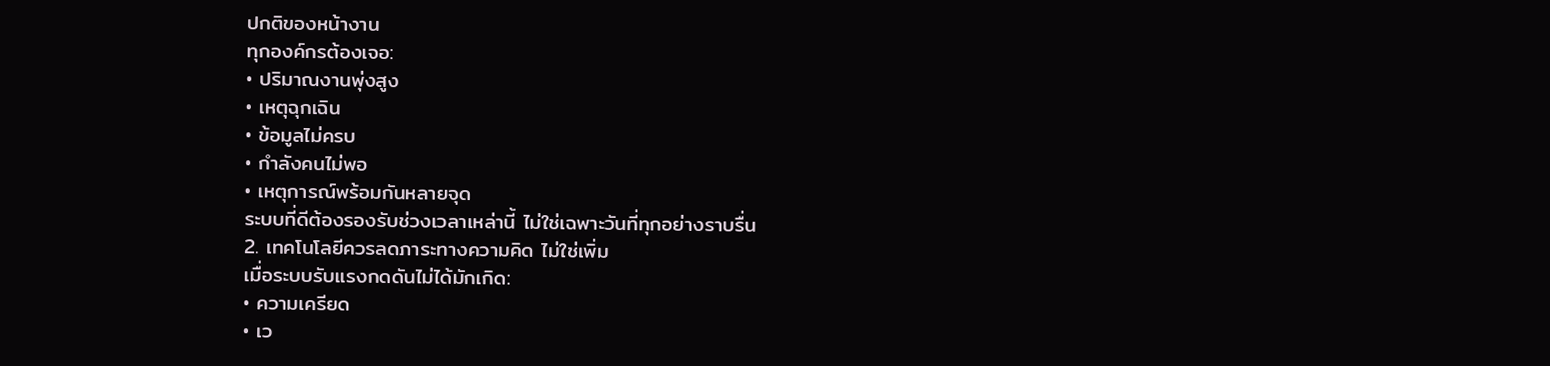ปกติของหน้างาน
ทุกองค์กรต้องเจอ:
• ปริมาณงานพุ่งสูง
• เหตุฉุกเฉิน
• ข้อมูลไม่ครบ
• กำลังคนไม่พอ
• เหตุการณ์พร้อมกันหลายจุด
ระบบที่ดีต้องรองรับช่วงเวลาเหล่านี้ ไม่ใช่เฉพาะวันที่ทุกอย่างราบรื่น
2. เทคโนโลยีควรลดภาระทางความคิด ไม่ใช่เพิ่ม
เมื่อระบบรับแรงกดดันไม่ได้มักเกิด:
• ความเครียด
• เว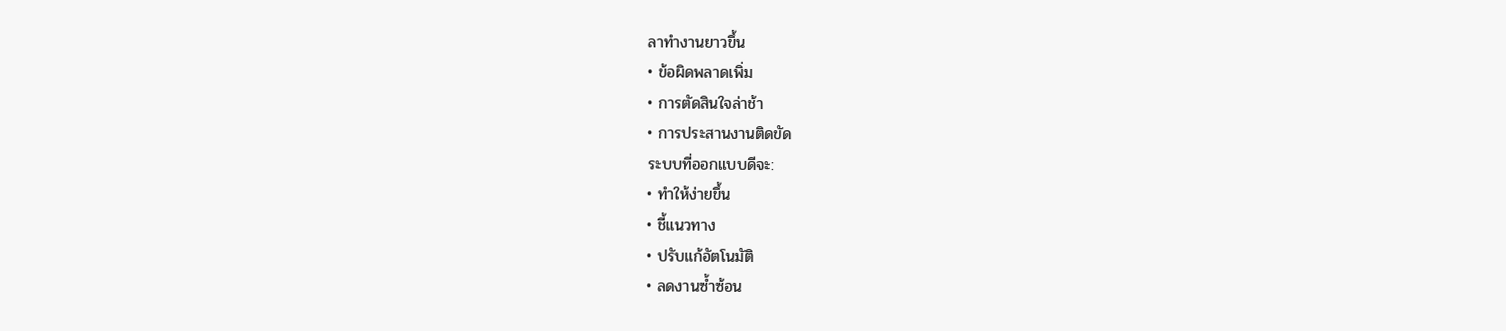ลาทำงานยาวขึ้น
• ข้อผิดพลาดเพิ่ม
• การตัดสินใจล่าช้า
• การประสานงานติดขัด
ระบบที่ออกแบบดีจะ:
• ทำให้ง่ายขึ้น
• ชี้แนวทาง
• ปรับแก้อัตโนมัติ
• ลดงานซ้ำซ้อน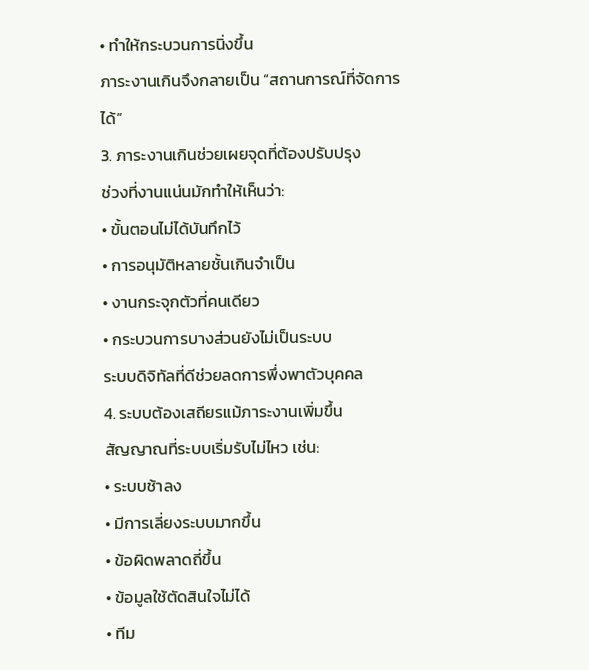• ทำให้กระบวนการนิ่งขึ้น
ภาระงานเกินจึงกลายเป็น “สถานการณ์ที่จัดการได้”
3. ภาระงานเกินช่วยเผยจุดที่ต้องปรับปรุง
ช่วงที่งานแน่นมักทำให้เห็นว่า:
• ขั้นตอนไม่ได้บันทึกไว้
• การอนุมัติหลายชั้นเกินจำเป็น
• งานกระจุกตัวที่คนเดียว
• กระบวนการบางส่วนยังไม่เป็นระบบ
ระบบดิจิทัลที่ดีช่วยลดการพึ่งพาตัวบุคคล
4. ระบบต้องเสถียรแม้ภาระงานเพิ่มขึ้น
สัญญาณที่ระบบเริ่มรับไม่ไหว เช่น:
• ระบบช้าลง
• มีการเลี่ยงระบบมากขึ้น
• ข้อผิดพลาดถี่ขึ้น
• ข้อมูลใช้ตัดสินใจไม่ได้
• ทีม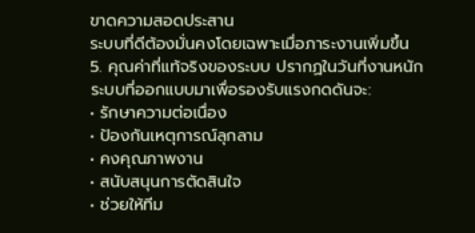ขาดความสอดประสาน
ระบบที่ดีต้องมั่นคงโดยเฉพาะเมื่อภาระงานเพิ่มขึ้น
5. คุณค่าที่แท้จริงของระบบ ปรากฏในวันที่งานหนัก
ระบบที่ออกแบบมาเพื่อรองรับแรงกดดันจะ:
• รักษาความต่อเนื่อง
• ป้องกันเหตุการณ์ลุกลาม
• คงคุณภาพงาน
• สนับสนุนการตัดสินใจ
• ช่วยให้ทีม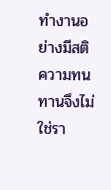ทำงานอย่างมีสติ
ความทนทานจึงไม่ใช่รา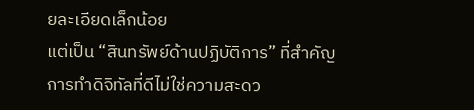ยละเอียดเล็กน้อย
แต่เป็น “สินทรัพย์ด้านปฏิบัติการ” ที่สำคัญ
การทำดิจิทัลที่ดีไม่ใช่ความสะดว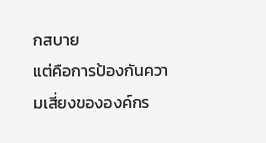กสบาย
แต่คือการป้องกันความเสี่ยงขององค์กร